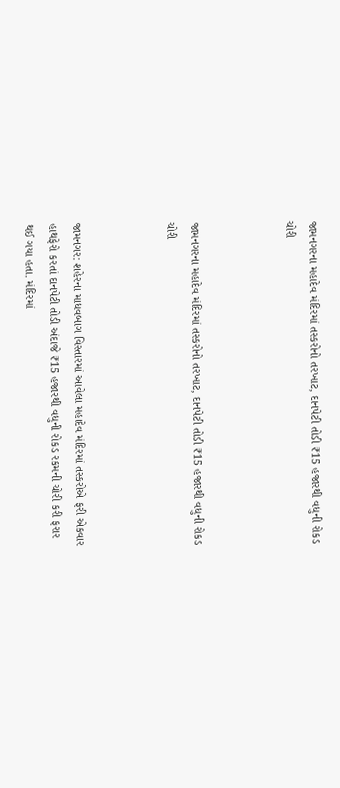જામનગરના મહાદેવ મંદિરમાં તસ્કરોનો તરખાટ, દાનપેટી તોડી ₹15 હજારથી વધુની રોકડ ચોરી



જામનગરના મહાદેવ મંદિરમાં તસ્કરોનો તરખાટ, દાનપેટી તોડી ₹15 હજારથી વધુની રોકડ ચોરી



જામનગર: શહેરના માધવબાગ વિસ્તારમાં આવેલા મહાદેવ મંદિરમાં તસ્કરોએ ફરી એકવાર હાથફેરો કરતાં દાનપેટી તોડી અંદાજે ₹15 હજારથી વધુની રોકડ રકમની ચોરી કરી ફરાર થઈ ગયા હતા. મંદિરમાં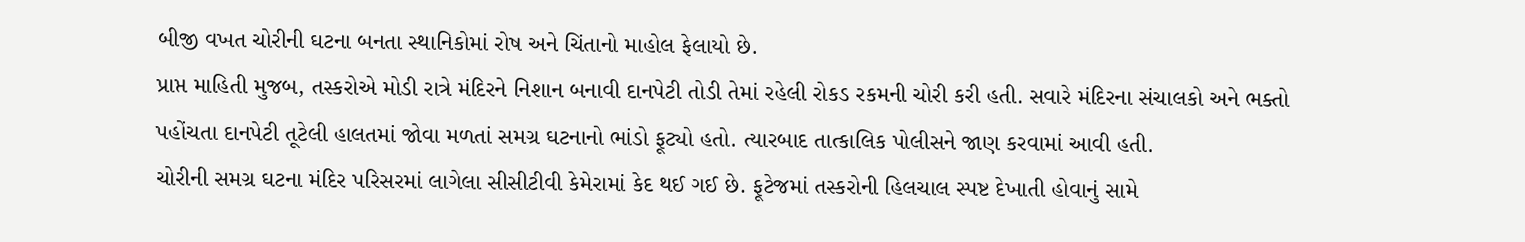બીજી વખત ચોરીની ઘટના બનતા સ્થાનિકોમાં રોષ અને ચિંતાનો માહોલ ફેલાયો છે.
પ્રાપ્ત માહિતી મુજબ, તસ્કરોએ મોડી રાત્રે મંદિરને નિશાન બનાવી દાનપેટી તોડી તેમાં રહેલી રોકડ રકમની ચોરી કરી હતી. સવારે મંદિરના સંચાલકો અને ભક્તો પહોંચતા દાનપેટી તૂટેલી હાલતમાં જોવા મળતાં સમગ્ર ઘટનાનો ભાંડો ફૂટ્યો હતો. ત્યારબાદ તાત્કાલિક પોલીસને જાણ કરવામાં આવી હતી.
ચોરીની સમગ્ર ઘટના મંદિર પરિસરમાં લાગેલા સીસીટીવી કેમેરામાં કેદ થઈ ગઈ છે. ફૂટેજમાં તસ્કરોની હિલચાલ સ્પષ્ટ દેખાતી હોવાનું સામે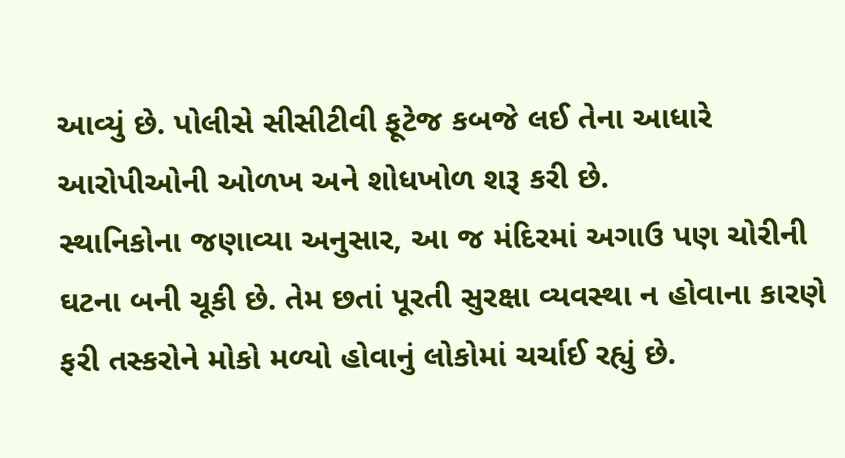આવ્યું છે. પોલીસે સીસીટીવી ફૂટેજ કબજે લઈ તેના આધારે આરોપીઓની ઓળખ અને શોધખોળ શરૂ કરી છે.
સ્થાનિકોના જણાવ્યા અનુસાર, આ જ મંદિરમાં અગાઉ પણ ચોરીની ઘટના બની ચૂકી છે. તેમ છતાં પૂરતી સુરક્ષા વ્યવસ્થા ન હોવાના કારણે ફરી તસ્કરોને મોકો મળ્યો હોવાનું લોકોમાં ચર્ચાઈ રહ્યું છે.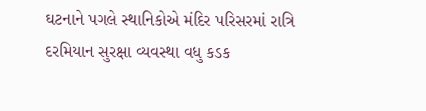ઘટનાને પગલે સ્થાનિકોએ મંદિર પરિસરમાં રાત્રિ દરમિયાન સુરક્ષા વ્યવસ્થા વધુ કડક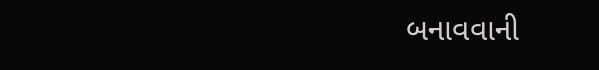બનાવવાની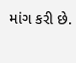માંગ કરી છે.